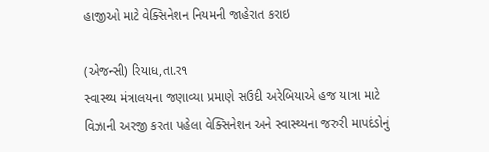હાજીઓ માટે વેક્સિનેશન નિયમની જાહેરાત કરાઇ

(એજન્સી) રિયાધ,તા.ર૧
સ્વાસ્થ્ય મંત્રાલયના જણાવ્યા પ્રમાણે સઉદી અરેબિયાએ હજ યાત્રા માટે વિઝાની અરજી કરતા પહેલા વેક્સિનેશન અને સ્વાસ્થ્યના જરુરી માપદંડોનું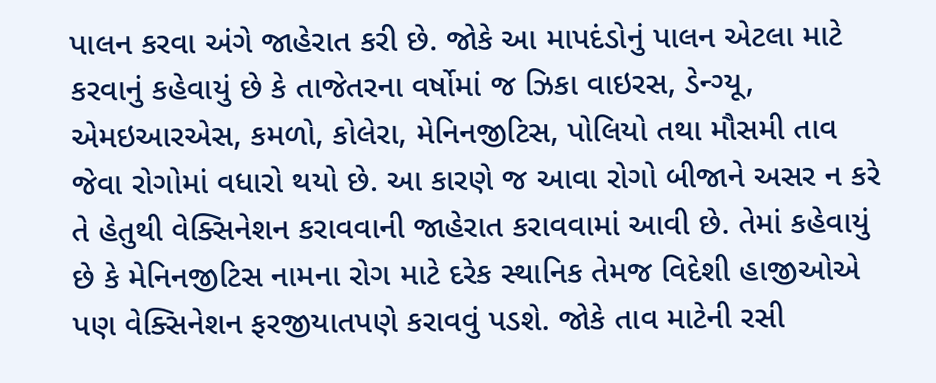પાલન કરવા અંગે જાહેરાત કરી છે. જોકે આ માપદંડોનું પાલન એટલા માટે કરવાનું કહેવાયું છે કે તાજેતરના વર્ષોમાં જ ઝિકા વાઇરસ, ડેન્ગ્યૂ, એમઇઆરએસ, કમળો, કોલેરા, મેનિનજીટિસ, પોલિયો તથા મૌસમી તાવ જેવા રોગોમાં વધારો થયો છે. આ કારણે જ આવા રોગો બીજાને અસર ન કરે તે હેતુથી વેક્સિનેશન કરાવવાની જાહેરાત કરાવવામાં આવી છે. તેમાં કહેવાયું છે કે મેનિનજીટિસ નામના રોગ માટે દરેક સ્થાનિક તેમજ વિદેશી હાજીઓએ પણ વેક્સિનેશન ફરજીયાતપણે કરાવવું પડશે. જોકે તાવ માટેની રસી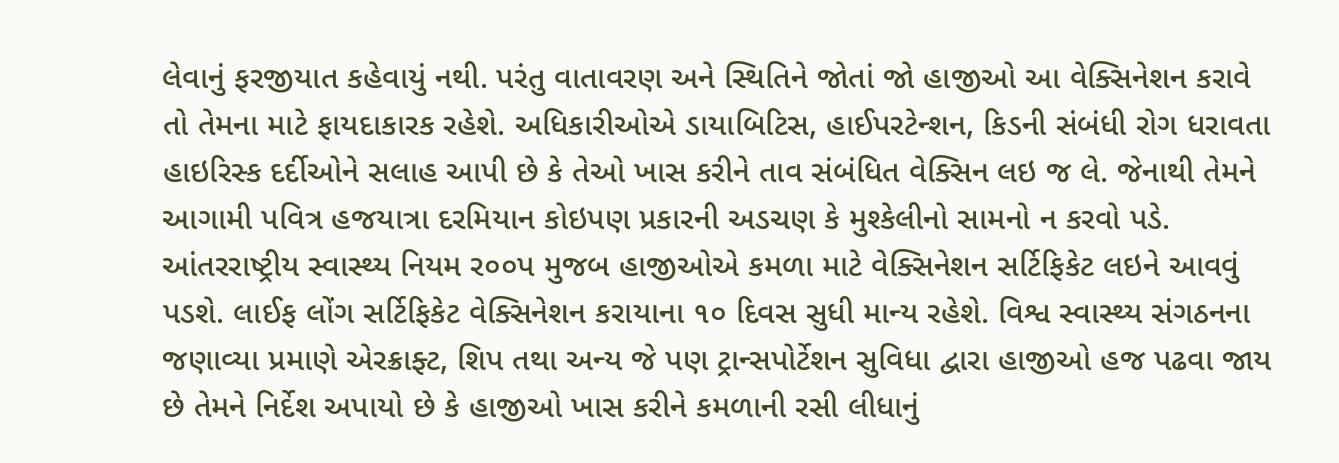લેવાનું ફરજીયાત કહેવાયું નથી. પરંતુ વાતાવરણ અને સ્થિતિને જોતાં જો હાજીઓ આ વેક્સિનેશન કરાવે તો તેમના માટે ફાયદાકારક રહેશે. અધિકારીઓએ ડાયાબિટિસ, હાઈપરટેન્શન, કિડની સંબંધી રોગ ધરાવતા હાઇરિસ્ક દર્દીઓને સલાહ આપી છે કે તેઓ ખાસ કરીને તાવ સંબંધિત વેક્સિન લઇ જ લે. જેનાથી તેમને આગામી પવિત્ર હજયાત્રા દરમિયાન કોઇપણ પ્રકારની અડચણ કે મુશ્કેલીનો સામનો ન કરવો પડે. આંતરરાષ્ટ્રીય સ્વાસ્થ્ય નિયમ ર૦૦પ મુજબ હાજીઓએ કમળા માટે વેક્સિનેશન સર્ટિફિકેટ લઇને આવવું પડશે. લાઈફ લોંગ સર્ટિફિકેટ વેક્સિનેશન કરાયાના ૧૦ દિવસ સુધી માન્ય રહેશે. વિશ્વ સ્વાસ્થ્ય સંગઠનના જણાવ્યા પ્રમાણે એરક્રાફ્ટ, શિપ તથા અન્ય જે પણ ટ્રાન્સપોર્ટેશન સુવિધા દ્વારા હાજીઓ હજ પઢવા જાય છે તેમને નિર્દેશ અપાયો છે કે હાજીઓ ખાસ કરીને કમળાની રસી લીધાનું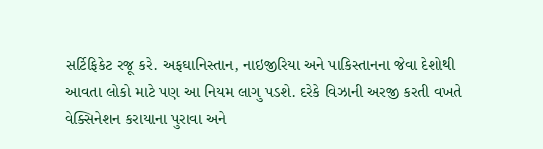સર્ટિફિકેટ રજૂ કરે. અફઘાનિસ્તાન, નાઇજીરિયા અને પાકિસ્તાનના જેવા દેશોથી આવતા લોકો માટે પણ આ નિયમ લાગુ પડશે. દરેકે વિઝાની અરજી કરતી વખતે વેક્સિનેશન કરાયાના પુરાવા અને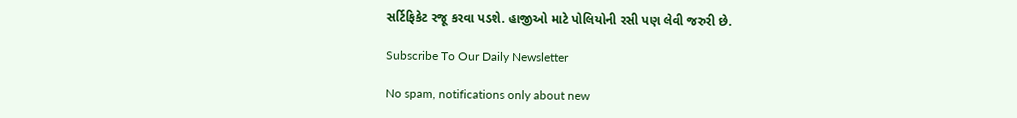સર્ટિફિકેટ રજૂ કરવા પડશે. હાજીઓ માટે પોલિયોની રસી પણ લેવી જરુરી છે.

Subscribe To Our Daily Newsletter

No spam, notifications only about new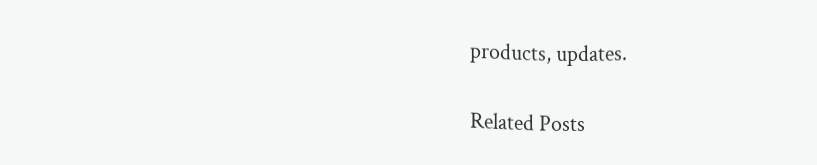products, updates.

Related Posts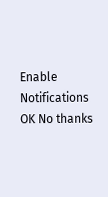Enable Notifications OK No thanks